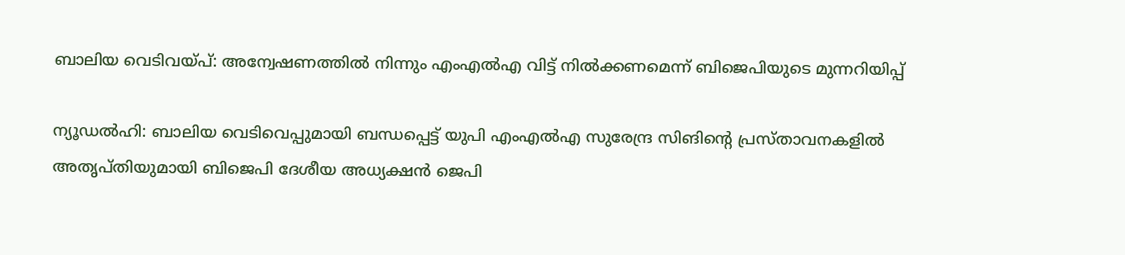ബാലിയ വെടിവയ്പ്: അന്വേഷണത്തില്‍ നിന്നും എംഎല്‍എ വിട്ട് നില്‍ക്കണമെന്ന് ബിജെപിയുടെ മുന്നറിയിപ്പ്

ന്യൂഡല്‍ഹി: ബാലിയ വെടിവെപ്പുമായി ബന്ധപ്പെട്ട് യുപി എംഎല്‍എ സുരേന്ദ്ര സിങിന്റെ പ്രസ്താവനകളില്‍ അതൃപ്തിയുമായി ബിജെപി ദേശീയ അധ്യക്ഷന്‍ ജെപി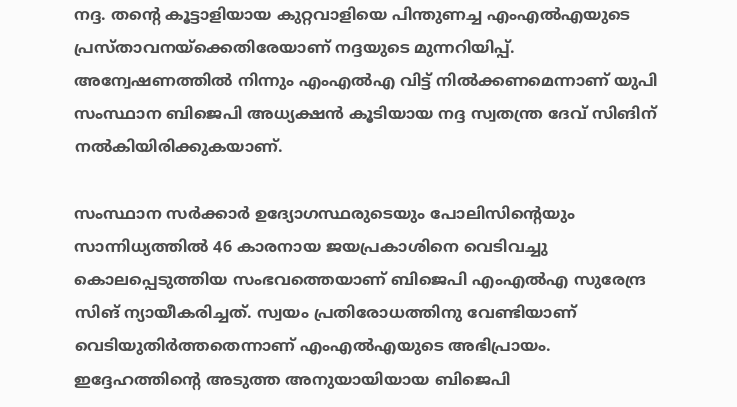നദ്ദ. തന്റെ കൂട്ടാളിയായ കുറ്റവാളിയെ പിന്തുണച്ച എംഎല്‍എയുടെ പ്രസ്താവനയ്‌ക്കെതിരേയാണ് നദ്ദയുടെ മുന്നറിയിപ്പ്. അന്വേഷണത്തില്‍ നിന്നും എംഎല്‍എ വിട്ട് നില്‍ക്കണമെന്നാണ് യുപി സംസ്ഥാന ബിജെപി അധ്യക്ഷന്‍ കൂടിയായ നദ്ദ സ്വതന്ത്ര ദേവ് സിങിന് നല്‍കിയിരിക്കുകയാണ്.

സംസ്ഥാന സര്‍ക്കാര്‍ ഉദ്യോഗസ്ഥരുടെയും പോലിസിന്റെയും സാന്നിധ്യത്തില്‍ 46 കാരനായ ജയപ്രകാശിനെ വെടിവച്ചു കൊലപ്പെടുത്തിയ സംഭവത്തെയാണ് ബിജെപി എംഎല്‍എ സുരേന്ദ്ര സിങ് ന്യായീകരിച്ചത്. സ്വയം പ്രതിരോധത്തിനു വേണ്ടിയാണ് വെടിയുതിര്‍ത്തതെന്നാണ് എംഎല്‍എയുടെ അഭിപ്രായം. ഇദ്ദേഹത്തിന്റെ അടുത്ത അനുയായിയായ ബിജെപി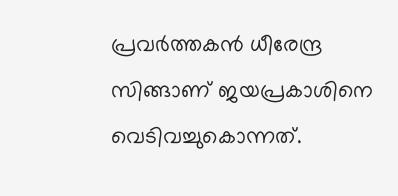പ്രവര്‍ത്തകന്‍ ധീരേന്ദ്ര സിങ്ങാണ് ജയപ്രകാശിനെ വെടിവച്ചുകൊന്നത്.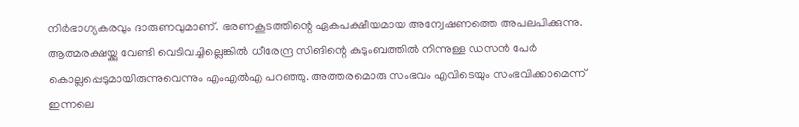നിര്‍ഭാഗ്യകരവും ദാരുണവുമാണ്. ഭരണകൂടത്തിന്റെ ഏകപക്ഷീയമായ അന്വേഷണത്തെ അപലപിക്കുന്നു. ആത്മരക്ഷയ്ക്കു വേണ്ടി വെടിവച്ചില്ലെങ്കില്‍ ധീരേന്ദ്ര സിങിന്റെ കുടുംബത്തില്‍ നിന്നുള്ള ഡസന്‍ പേര്‍ കൊല്ലപ്പെടുമായിരുന്നുവെന്നും എംഎല്‍എ പറഞ്ഞു. അത്തരമൊരു സംഭവം എവിടെയും സംഭവിക്കാമെന്ന് ഇന്നലെ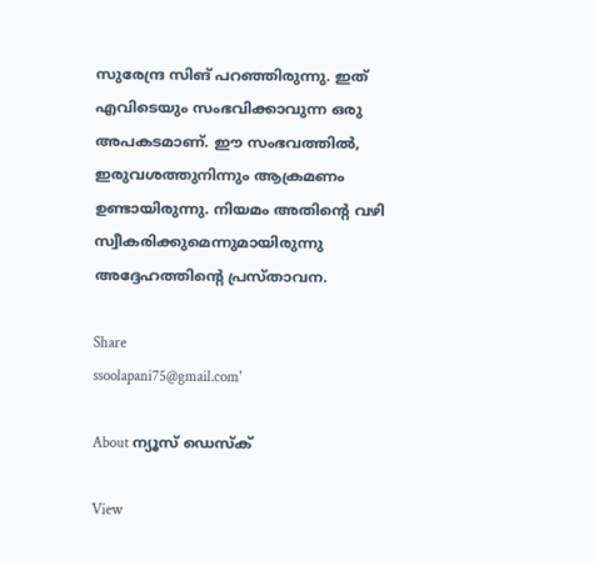സുരേന്ദ്ര സിങ് പറഞ്ഞിരുന്നു. ഇത് എവിടെയും സംഭവിക്കാവുന്ന ഒരു അപകടമാണ്. ഈ സംഭവത്തില്‍, ഇരുവശത്തുനിന്നും ആക്രമണം ഉണ്ടായിരുന്നു. നിയമം അതിന്റെ വഴി സ്വീകരിക്കുമെന്നുമായിരുന്നു അദ്ദേഹത്തിന്റെ പ്രസ്താവന.

Share
ssoolapani75@gmail.com'

About ന്യൂസ് ഡെസ്ക്

View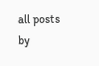all posts by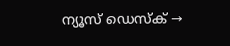ന്യൂസ് ഡെസ്ക് →